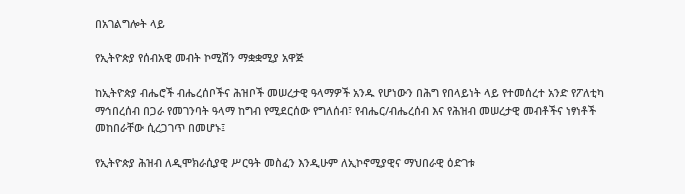በአገልግሎት ላይ

የኢትዮጵያ የሰብአዊ መብት ኮሚሽን ማቋቋሚያ አዋጅ

ከኢትዮጵያ ብሔሮች ብሔረሰቦችና ሕዝቦች መሠረታዊ ዓላማዎች አንዱ የሆነውን በሕግ የበላይነት ላይ የተመሰረተ አንድ የፖለቲካ ማኅበረሰብ በጋራ የመገንባት ዓላማ ከግብ የሚደርሰው የግለሰብ፣ የብሔር/ብሔረሰብ እና የሕዝብ መሠረታዊ መብቶችና ነፃነቶች መከበራቸው ሲረጋገጥ በመሆኑ፤

የኢትዮጵያ ሕዝብ ለዲሞክራሲያዊ ሥርዓት መስፈን እንዲሁም ለኢኮኖሚያዊና ማህበራዊ ዕድገቱ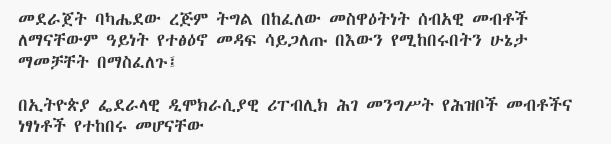መደራጀት ባካሔደው ረጅም ትግል በከፈለው መስዋዕትነት ሰብአዊ መብቶች ለማናቸውም ዓይነት የተፅዕኖ መዳፍ ሳይጋለጡ በእውን የሚከበሩበትን ሁኔታ ማመቻቸት በማስፈለጉ፤

በኢትዮጵያ ፌደራላዊ ዲሞክራሲያዊ ሪፐብሊክ ሕገ መንግሥት የሕዝቦች መብቶችና ነፃነቶች የተከበሩ መሆናቸው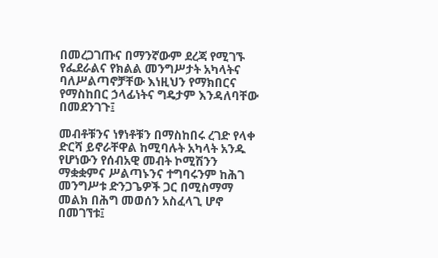በመረጋገጡና በማንኛውም ደረጃ የሚገኙ የፌደራልና የክልል መንግሥታት አካላትና ባለሥልጣኖቻቸው እነዚህን የማክበርና የማስከበር ኃላፊነትና ግዴታም እንዳለባቸው በመደንገጉ፤

መብቶቹንና ነፃነቶቹን በማስከበሩ ረገድ የላቀ ድርሻ ይኖራቸዋል ከሚባሉት አካላት አንዱ የሆነውን የሰብአዊ መብት ኮሚሽንን ማቋቋምና ሥልጣኑንና ተግባሩንም ከሕገ መንግሥቱ ድንጋጌዎች ጋር በሚስማማ መልክ በሕግ መወሰን አስፈላጊ ሆኖ በመገኘቱ፤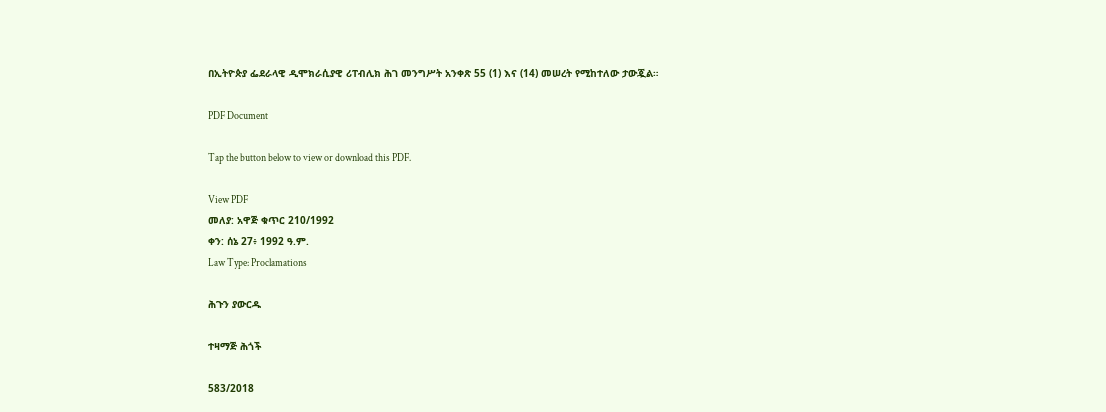በኢትዮጵያ ፌደራላዊ ዲሞክራሲያዊ ሪፐብሊክ ሕገ መንግሥት አንቀጽ 55 (1) እና (14) መሠረት የሚከተለው ታውጇል።

PDF Document

Tap the button below to view or download this PDF.

View PDF
መለያ: አዋጅ ቁጥር 210/1992
ቀን: ሰኔ 27፥ 1992 ዓ.ም.
Law Type: Proclamations

ሕጉን ያውርዱ

ተዛማጅ ሕጎች

583/2018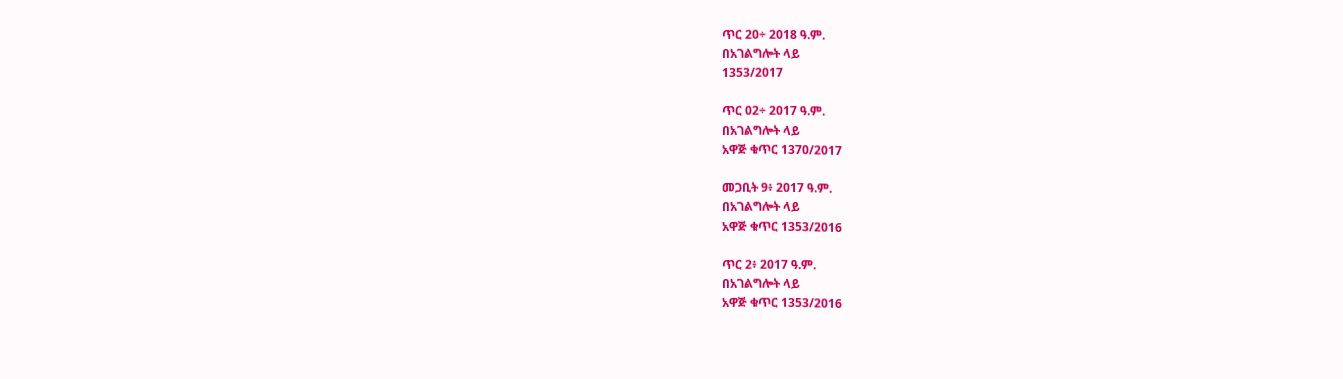ጥር 20÷ 2018 ዓ.ም.
በአገልግሎት ላይ
1353/2017

ጥር 02÷ 2017 ዓ.ም.
በአገልግሎት ላይ
አዋጅ ቁጥር 1370/2017

መጋቢት 9፥ 2017 ዓ.ም.
በአገልግሎት ላይ
አዋጅ ቁጥር 1353/2016

ጥር 2፥ 2017 ዓ.ም.
በአገልግሎት ላይ
አዋጅ ቁጥር 1353/2016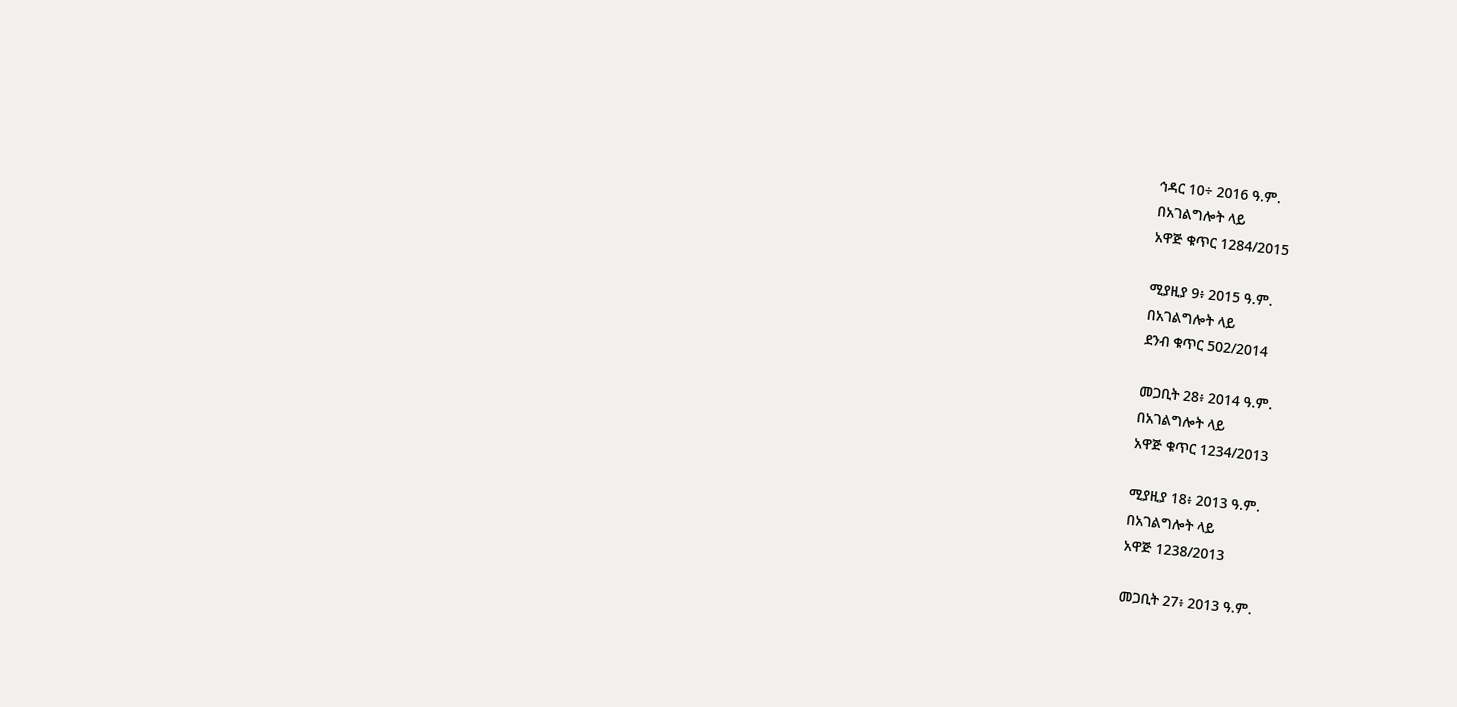ኅዳር 10÷ 2016 ዓ.ም.
በአገልግሎት ላይ
አዋጅ ቁጥር 1284/2015

ሚያዚያ 9፥ 2015 ዓ.ም.
በአገልግሎት ላይ
ደንብ ቁጥር 502/2014

መጋቢት 28፥ 2014 ዓ.ም.
በአገልግሎት ላይ
አዋጅ ቁጥር 1234/2013

ሚያዚያ 18፥ 2013 ዓ.ም.
በአገልግሎት ላይ
አዋጅ 1238/2013

መጋቢት 27፥ 2013 ዓ.ም.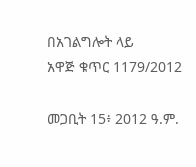በአገልግሎት ላይ
አዋጅ ቁጥር 1179/2012

መጋቢት 15፥ 2012 ዓ.ም.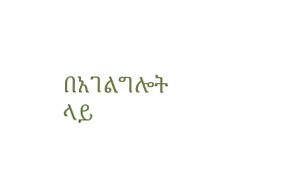በአገልግሎት ላይ